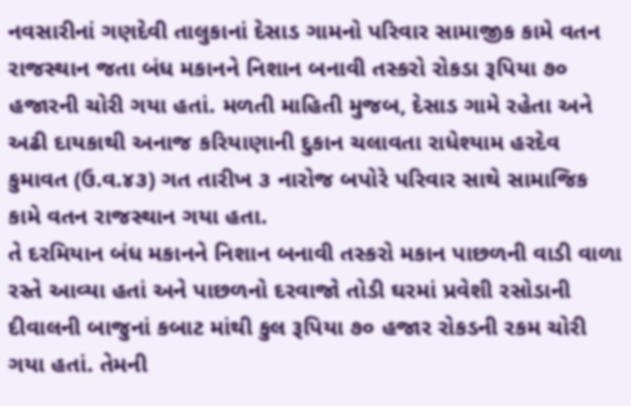નવસારીનાં ગણદેવી તાલુકાનાં દેસાડ ગામનો પરિવાર સામાજીક કામે વતન રાજસ્થાન જતા બંધ મકાનને નિશાન બનાવી તસ્કરો રોકડા રૂપિયા ૭૦ હજારની ચોરી ગયા હતાં. મળતી માહિતી મુજબ, દેસાડ ગામે રહેતા અને અઢી દાયકાથી અનાજ કરિયાણાની દુકાન ચલાવતા રાધેશ્યામ હરદેવ કુમાવત (ઉ.વ.૪૩) ગત તારીખ ૩ નારોજ બપોરે પરિવાર સાથે સામાજિક કામે વતન રાજસ્થાન ગયા હતા.
તે દરમિયાન બંધ મકાનને નિશાન બનાવી તસ્કરો મકાન પાછળની વાડી વાળા રસ્તે આવ્યા હતાં અને પાછળનો દરવાજો તોડી ઘરમાં પ્રવેશી રસોડાની દીવાલની બાજુનાં કબાટ માંથી કુલ રૂપિયા ૭૦ હજાર રોકડની રકમ ચોરી ગયા હતાં. તેમની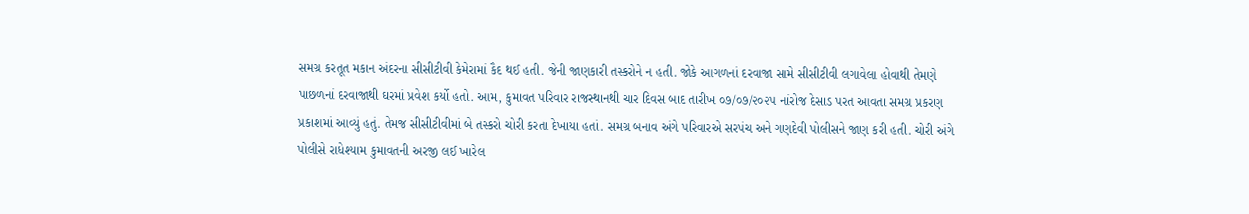સમગ્ર કરતૂત મકાન અંદરના સીસીટીવી કેમેરામાં કૈદ થઈ હતી. જેની જાણકારી તસ્કરોને ન હતી. જોકે આગળનાં દરવાજા સામે સીસીટીવી લગાવેલા હોવાથી તેમણે પાછળનાં દરવાજાથી ઘરમાં પ્રવેશ કર્યો હતો. આમ, કુમાવત પરિવાર રાજસ્થાનથી ચાર દિવસ બાદ તારીખ ૦૭/૦૭/૨૦૨૫ નાંરોજ દેસાડ પરત આવતા સમગ્ર પ્રકરણ પ્રકાશમાં આવ્યું હતું. તેમજ સીસીટીવીમાં બે તસ્કરો ચોરી કરતા દેખાયા હતાં. સમગ્ર બનાવ અંગે પરિવારએ સરપંચ અને ગણદેવી પોલીસને જાણ કરી હતી. ચોરી અંગે પોલીસે રાધેશ્યામ કુમાવતની અરજી લઈ ખારેલ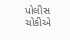પોલીસ ચોકીએ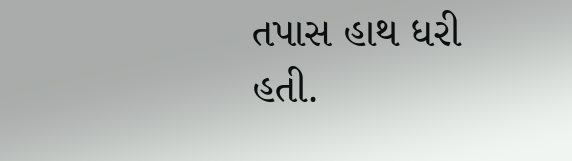તપાસ હાથ ધરી હતી.